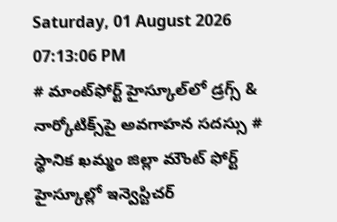Saturday, 01 August 2026 07:13:06 PM
# మాంట్‌ఫోర్ట్ హైస్కూల్‌లో డ్రగ్స్ & నార్కోటిక్స్‌పై అవగాహన సదస్సు # స్థానిక ఖమ్మం జిల్లా మౌంట్ ఫోర్ట్ హైస్కూల్లో ఇన్వెస్టిచర్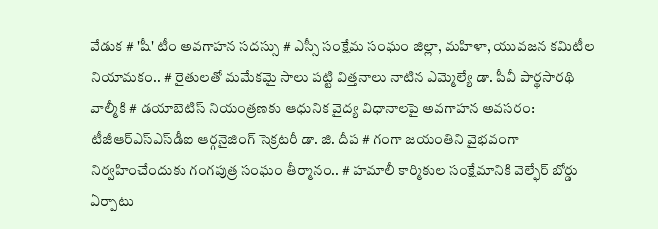వేడుక # 'షీ' టీం అవగాహన సదస్సు # ఎస్సీ సంక్షేమ సంఘం జిల్లా, మహిళా, యువజన కమిటీల నియామకం.. # రైతులతో మమేకమై సాలు పట్టి విత్తనాలు నాటిన ఎమ్మెల్యే డా. పీవీ పార్థసారథి వాల్మీకి # డయాబెటిస్ నియంత్రణకు ఆధునిక వైద్య విధానాలపై అవగాహన అవసరం: టీజీఆర్‌ఎస్‌ఎస్‌డీఐ ఆర్గనైజింగ్ సెక్రటరీ డా. జి. దీప # గంగా జయంతిని వైభవంగా నిర్వహించేందుకు గంగపుత్ర సంఘం తీర్మానం.. # హమాలీ కార్మికుల సంక్షేమానికి వెల్ఫేర్ బోర్డు ఏర్పాటు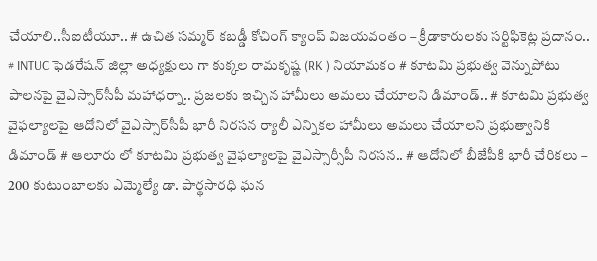చేయాలి..సీఐటీయూ.. # ఉచిత సమ్మర్ కబడ్డీ కోచింగ్ క్యాంప్ విజయవంతం – క్రీడాకారులకు సర్టిఫికెట్ల ప్రదానం.. # INTUC ఫెడరేషన్ జిల్లా అధ్యక్షులు గా కుక్కల రామకృష్ణ (RK ) నియామకం # కూటమి ప్రభుత్వ వెన్నుపోటు పాలనపై వైఎస్సార్‌సీపీ మహాధర్నా.. ప్రజలకు ఇచ్చిన హామీలు అమలు చేయాలని డిమాండ్.. # కూటమి ప్రభుత్వ వైఫల్యాలపై ఆదోనిలో వైఎస్సార్‌సీపీ భారీ నిరసన ర్యాలీ ఎన్నికల హామీలు అమలు చేయాలని ప్రభుత్వానికి డిమాండ్ # ఆలూరు లో కూటమి ప్రభుత్వ వైఫల్యాలపై వైఎస్సార్సీపీ నిరసన.. # ఆదోనిలో బీజేపీకి భారీ చేరికలు – 200 కుటుంబాలకు ఎమ్మెల్యే డా. పార్థసారధి ఘన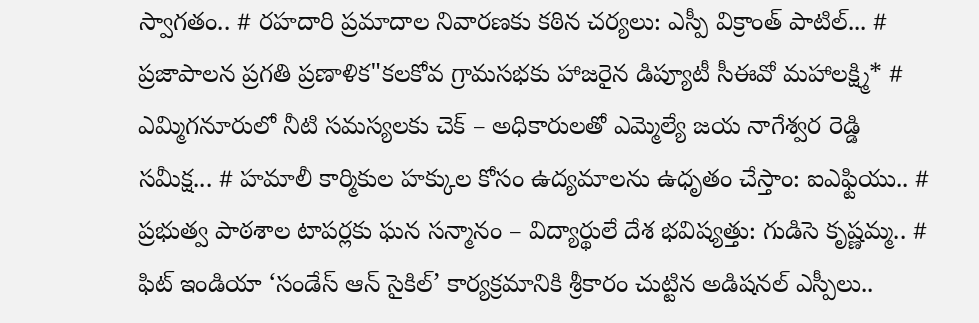స్వాగతం.. # రహదారి ప్రమాదాల నివారణకు కఠిన చర్యలు: ఎస్పీ విక్రాంత్ పాటిల్... # ప్రజాపాలన ప్రగతి ప్రణాళిక"కలకోవ గ్రామసభకు హాజరైన డిప్యూటీ సీఈవో మహాలక్ష్మి* # ఎమ్మిగనూరులో నీటి సమస్యలకు చెక్ – అధికారులతో ఎమ్మెల్యే జయ నాగేశ్వర రెడ్డి సమీక్ష... # హమాలీ కార్మికుల హక్కుల కోసం ఉద్యమాలను ఉధృతం చేస్తాం: ఐఎఫ్టియు.. # ప్రభుత్వ పాఠశాల టాపర్లకు ఘన సన్మానం – విద్యార్థులే దేశ భవిష్యత్తు: గుడిసె కృష్ణమ్మ.. # ఫిట్ ఇండియా ‘సండేస్ ఆన్ సైకిల్’ కార్యక్రమానికి శ్రీకారం చుట్టిన అడిషనల్ ఎస్పీలు..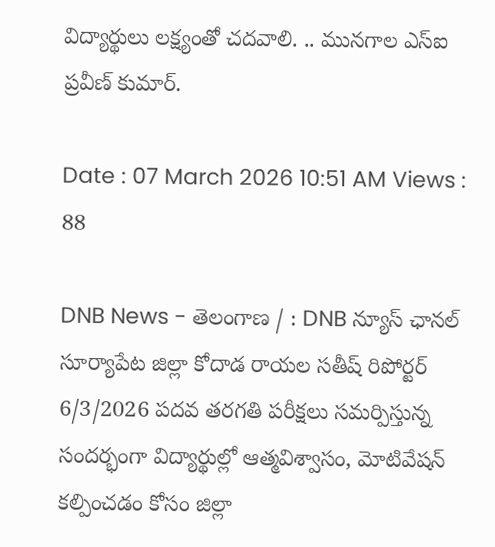విద్యార్థులు లక్ష్యంతో చదవాలి. .. మునగాల ఎస్ఐ ప్రవీణ్ కుమార్.

Date : 07 March 2026 10:51 AM Views : 88

DNB News - తెలంగాణ / : DNB న్యూస్ ఛానల్ సూర్యాపేట జిల్లా కోదాడ రాయల సతీష్ రిపోర్టర్ 6/3/2026 పదవ తరగతి పరీక్షలు సమర్పిస్తున్న సందర్భంగా విద్యార్థుల్లో ఆత్మవిశ్వాసం, మోటివేషన్ కల్పించడం కోసం జిల్లా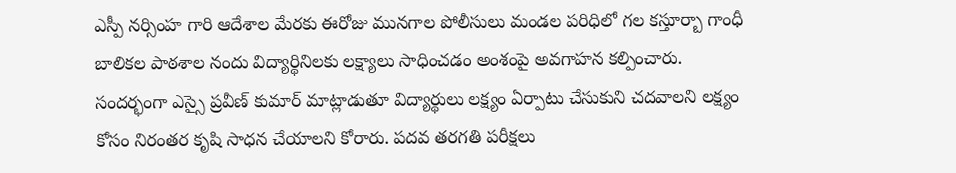ఎస్పీ నర్సింహ గారి ఆదేశాల మేరకు ఈరోజు మునగాల పోలీసులు మండల పరిధిలో గల కస్తూర్బా గాంధీ బాలికల పాఠశాల నందు విద్యార్థినిలకు లక్ష్యాలు సాధించడం అంశంపై అవగాహన కల్పించారు. సందర్భంగా ఎస్సై ప్రవీణ్ కుమార్ మాట్లాడుతూ విద్యార్థులు లక్ష్యం ఏర్పాటు చేసుకుని చదవాలని లక్ష్యం కోసం నిరంతర కృషి సాధన చేయాలని కోరారు. పదవ తరగతి పరీక్షలు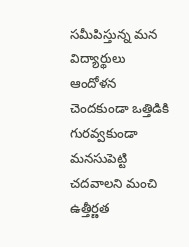సమీపిస్తున్న మన విద్యార్థులు ఆందోళన చెందకుండా ఒత్తిడికి గురవ్వకుండా మనసుపెట్టి చదవాలని మంచి ఉత్తీర్ణత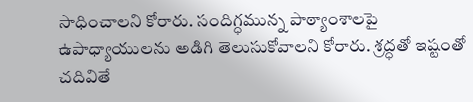సాధించాలని కోరారు. సందిగ్ధమున్న పాఠ్యాంశాలపై ఉపాధ్యాయులను అడిగి తెలుసుకోవాలని కోరారు. శ్రద్ధతో ఇష్టంతో చదివితే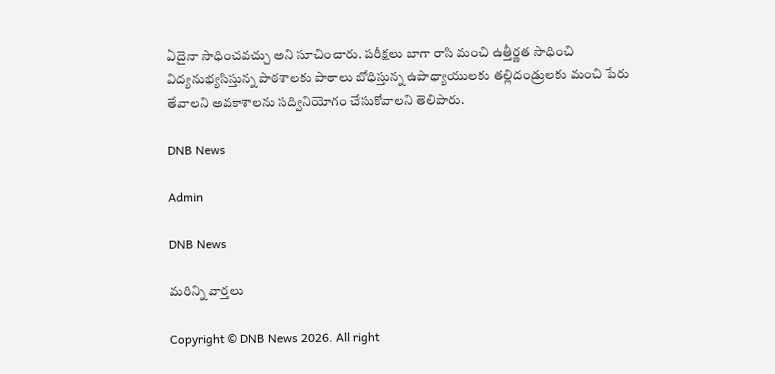ఏదైనా సాధించవచ్చు అని సూచించారు. పరీక్షలు బాగా రాసి మంచి ఉత్తీర్ణత సాధించి విద్యనుభ్యసిస్తున్న పాఠశాలకు పాఠాలు బోధిస్తున్న ఉపాధ్యాయులకు తల్లిదండ్రులకు మంచి పేరు తేవాలని అవకాశాలను సద్వినియోగం చేసుకోవాలని తెలిపారు.

DNB News

Admin

DNB News

మరిన్ని వార్తలు

Copyright © DNB News 2026. All right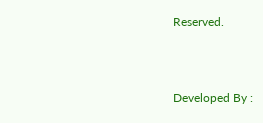Reserved.



Developed By :